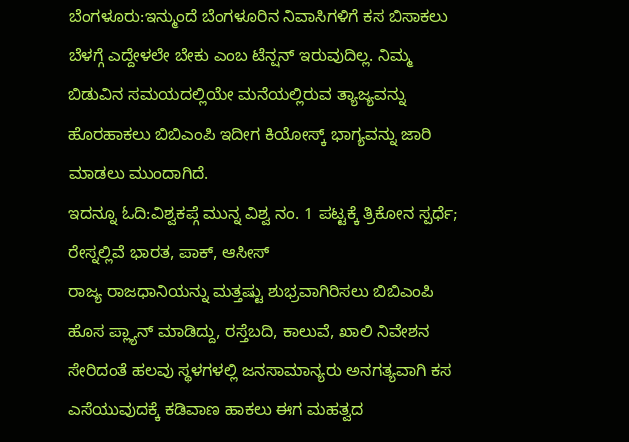ಬೆಂಗಳೂರು:ಇನ್ಮುಂದೆ ಬೆಂಗಳೂರಿನ ನಿವಾಸಿಗಳಿಗೆ ಕಸ ಬಿಸಾಕಲು ಬೆಳಗ್ಗೆ ಎದ್ದೇಳಲೇ ಬೇಕು ಎಂಬ ಟೆನ್ಷನ್ ಇರುವುದಿಲ್ಲ. ನಿಮ್ಮ ಬಿಡುವಿನ ಸಮಯದಲ್ಲಿಯೇ ಮನೆಯಲ್ಲಿರುವ ತ್ಯಾಜ್ಯವನ್ನು ಹೊರಹಾಕಲು ಬಿಬಿಎಂಪಿ ಇದೀಗ ಕಿಯೋಸ್ಕ್ ಭಾಗ್ಯವನ್ನು ಜಾರಿ ಮಾಡಲು ಮುಂದಾಗಿದೆ.
ಇದನ್ನೂ ಓದಿ:ವಿಶ್ವಕಪ್ಗೆ ಮುನ್ನ ವಿಶ್ವ ನಂ. 1 ಪಟ್ಟಕ್ಕೆ ತ್ರಿಕೋನ ಸ್ಪರ್ಧೆ; ರೇಸ್ನಲ್ಲಿವೆ ಭಾರತ, ಪಾಕ್, ಆಸೀಸ್
ರಾಜ್ಯ ರಾಜಧಾನಿಯನ್ನು ಮತ್ತಷ್ಟು ಶುಭ್ರವಾಗಿರಿಸಲು ಬಿಬಿಎಂಪಿ ಹೊಸ ಪ್ಲ್ಯಾನ್ ಮಾಡಿದ್ದು, ರಸ್ತೆಬದಿ, ಕಾಲುವೆ, ಖಾಲಿ ನಿವೇಶನ ಸೇರಿದಂತೆ ಹಲವು ಸ್ಥಳಗಳಲ್ಲಿ ಜನಸಾಮಾನ್ಯರು ಅನಗತ್ಯವಾಗಿ ಕಸ ಎಸೆಯುವುದಕ್ಕೆ ಕಡಿವಾಣ ಹಾಕಲು ಈಗ ಮಹತ್ವದ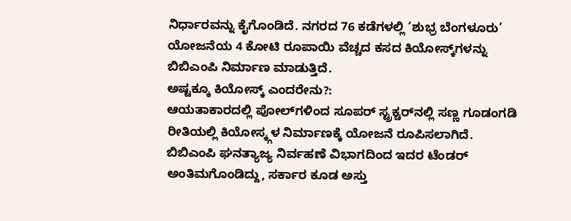ನಿರ್ಧಾರವನ್ನು ಕೈಗೊಂಡಿದೆ. ನಗರದ 76 ಕಡೆಗಳಲ್ಲಿ ‘ಶುಭ್ರ ಬೆಂಗಳೂರು’ ಯೋಜನೆಯ 4 ಕೋಟಿ ರೂಪಾಯಿ ವೆಚ್ಚದ ಕಸದ ಕಿಯೋಸ್ಕ್‌ಗಳನ್ನು ಬಿಬಿಎಂಪಿ ನಿರ್ಮಾಣ ಮಾಡುತ್ತಿದೆ.
ಅಷ್ಟಕ್ಕೂ ಕಿಯೋಸ್ಕ್ ಎಂದರೇನು?:
ಆಯತಾಕಾರದಲ್ಲಿ ಪೋಲ್‌ಗಳಿಂದ ಸೂಪರ್‌ ಸ್ಟ್ರಕ್ಚರ್‌ನಲ್ಲಿ ಸಣ್ಣ ಗೂಡಂಗಡಿ ರೀತಿಯಲ್ಲಿ ಕಿಯೋಸ್ಕ್ಗಳ ನಿರ್ಮಾಣಕ್ಕೆ ಯೋಜನೆ ರೂಪಿಸಲಾಗಿದೆ. ಬಿಬಿಎಂಪಿ ಘನತ್ಯಾಜ್ಯ ನಿರ್ವಹಣೆ ವಿಭಾಗದಿಂದ ಇದರ ಟೆಂಡರ್‌ ಅಂತಿಮಗೊಂಡಿದ್ದು, ಸರ್ಕಾರ ಕೂಡ ಅಸ್ತು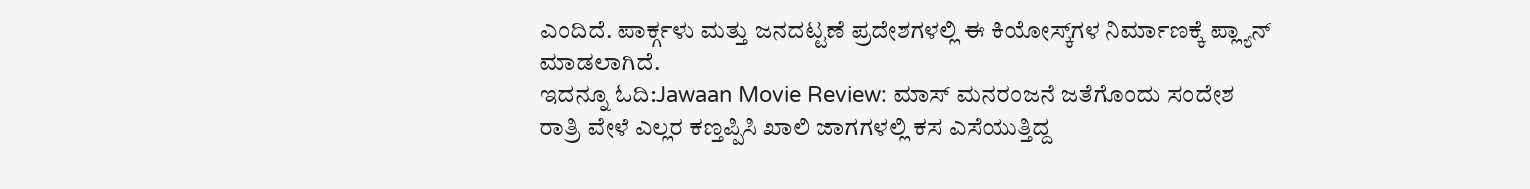ಎಂದಿದೆ. ಪಾರ್ಕ್ಗಳು ಮತ್ತು ಜನದಟ್ಟಣೆ ಪ್ರದೇಶಗಳಲ್ಲಿ ಈ ಕಿಯೋಸ್ಕ್‌ಗಳ ನಿರ್ಮಾಣಕ್ಕೆ ಪ್ಲ್ಯಾನ್ ಮಾಡಲಾಗಿದೆ.
ಇದನ್ನೂ ಓದಿ:Jawaan Movie Review: ಮಾಸ್ ಮನರಂಜನೆ ಜತೆಗೊಂದು ಸಂದೇಶ
ರಾತ್ರಿ‌ ವೇಳೆ ಎಲ್ಲರ ಕಣ್ತಪ್ಪಿಸಿ ಖಾಲಿ ಜಾಗಗಳಲ್ಲಿ ಕಸ ಎಸೆಯುತ್ತಿದ್ದ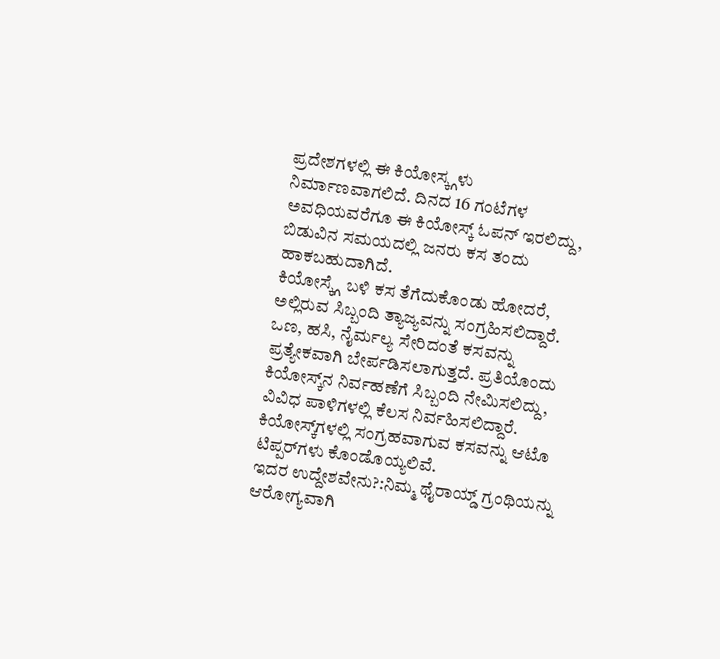ಪ್ರದೇಶಗಳಲ್ಲಿ ಈ ಕಿಯೋಸ್ಕ್ಗಳು ನಿರ್ಮಾಣವಾಗಲಿದೆ. ದಿನದ 16 ಗಂಟೆಗಳ ಅವಧಿಯವರೆಗೂ ಈ ಕಿಯೋಸ್ಕ್ ಓಪನ್‌‌‌ ಇರಲಿದ್ದು, ಬಿಡುವಿನ ಸಮಯದಲ್ಲಿ ಜನರು ಕಸ ತಂದು ಹಾಕಬಹುದಾಗಿದೆ.
ಕಿಯೋಸ್ಕ್ಗೆ ಬಳಿ ಕಸ ತೆಗೆದುಕೊಂಡು ಹೋದರೆ, ಅಲ್ಲಿರುವ ಸಿಬ್ಬಂದಿ ತ್ಯಾಜ್ಯವನ್ನು ಸಂಗ್ರಹಿಸಲಿದ್ದಾರೆ. ಒಣ, ಹಸಿ, ನೈರ್ಮಲ್ಯ ಸೇರಿದಂತೆ ಕಸವನ್ನು ಪ್ರತ್ಯೇಕವಾಗಿ ಬೇರ್ಪಡಿಸಲಾಗುತ್ತದೆ. ಪ್ರತಿಯೊಂದು ಕಿಯೋಸ್ಕ್‌ನ ನಿರ್ವಹಣೆಗೆ ಸಿಬ್ಬಂದಿ ನೇಮಿಸಲಿದ್ದು, ವಿವಿಧ ಪಾಳಿಗಳಲ್ಲಿ ಕೆಲಸ ನಿರ್ವಹಿಸಲಿದ್ದಾರೆ. ಕಿಯೋಸ್ಕ್‌ಗಳಲ್ಲಿ ಸಂಗ್ರಹವಾಗುವ ಕಸವನ್ನು ಆಟೊ ಟಿಪ್ಪರ್‌ಗಳು ಕೊಂಡೊಯ್ಯಲಿವೆ.
ಇದರ ಉದ್ದೇಶವೇನು?:ನಿಮ್ಮ ಥೈರಾಯ್ಡ್ ಗ್ರಂಥಿಯನ್ನು ಆರೋಗ್ಯವಾಗಿ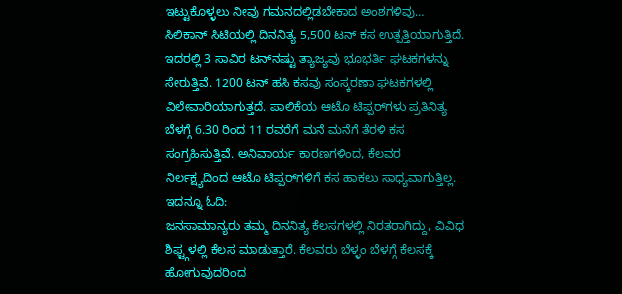ಇಟ್ಟುಕೊಳ್ಳಲು ನೀವು ಗಮನದಲ್ಲಿಡಬೇಕಾದ ಅಂಶಗಳಿವು…
ಸಿಲಿಕಾನ್‌ ಸಿಟಿಯಲ್ಲಿ ದಿನನಿತ್ಯ 5,500 ಟನ್‌ ಕಸ ಉತ್ಪತ್ತಿಯಾಗುತ್ತಿದೆ. ಇದರಲ್ಲಿ 3 ಸಾವಿರ ಟನ್‌ನಷ್ಟು ತ್ಯಾಜ್ಯವು ಭೂಭರ್ತಿ ಘಟಕಗಳನ್ನು ಸೇರುತ್ತಿವೆ. 1200 ಟನ್‌ ಹಸಿ ಕಸವು ಸಂಸ್ಕರಣಾ ಘಟಕಗಳಲ್ಲಿ ವಿಲೇವಾರಿಯಾಗುತ್ತದೆ. ಪಾಲಿಕೆಯ ಆಟೊ ಟಿಪ್ಪರ್‌ಗಳು ಪ್ರತಿನಿತ್ಯ ಬೆಳಗ್ಗೆ 6.30 ರಿಂದ 11 ರವರೆಗೆ ಮನೆ ಮನೆಗೆ ತೆರಳಿ ಕಸ ಸಂಗ್ರಹಿಸುತ್ತಿವೆ. ಅನಿವಾರ್ಯ ಕಾರಣಗಳಿಂದ, ಕೆಲವರ ನಿರ್ಲಕ್ಷ್ಯದಿಂದ ಆಟೊ ಟಿಪ್ಪರ್‌ಗಳಿಗೆ ಕಸ ಹಾಕಲು ಸಾಧ್ಯವಾಗುತ್ತಿಲ್ಲ.
ಇದನ್ನೂ ಓದಿ:
ಜನಸಾಮಾನ್ಯರು ತಮ್ಮ ದಿನನಿತ್ಯ ಕೆಲಸಗಳಲ್ಲಿ ನಿರತರಾಗಿದ್ದು, ವಿವಿಧ ಶಿಫ್ಟ್ಗಳಲ್ಲಿ ಕೆಲಸ ಮಾಡುತ್ತಾರೆ. ಕೆಲವರು ಬೆಳ್ಳಂ ಬೆಳಗ್ಗೆ ಕೆಲಸಕ್ಕೆ ಹೋಗುವುದರಿಂದ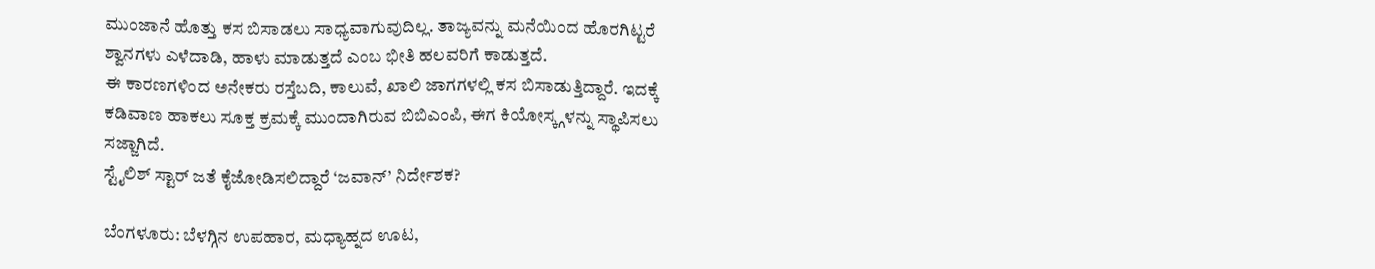ಮುಂಜಾನೆ ಹೊತ್ತು ಕಸ ಬಿಸಾಡಲು ಸಾಧ್ಯವಾಗುವುದಿಲ್ಲ. ತಾಜ್ಯವನ್ನು ಮನೆಯಿಂದ ಹೊರಗಿಟ್ಟರೆ ಶ್ವಾನಗಳು ಎಳೆದಾಡಿ, ಹಾಳು ಮಾಡುತ್ತದೆ ಎಂಬ ಭೀತಿ ಹಲವರಿಗೆ ಕಾಡುತ್ತದೆ.
ಈ ಕಾರಣಗಳಿಂದ ಅನೇಕರು ರಸ್ತೆಬದಿ, ಕಾಲುವೆ, ಖಾಲಿ ಜಾಗಗಳಲ್ಲಿ ಕಸ ಬಿಸಾಡುತ್ತಿದ್ದಾರೆ. ಇದಕ್ಕೆ ಕಡಿವಾಣ ಹಾಕಲು ಸೂಕ್ತ ಕ್ರಮಕ್ಕೆ ಮುಂದಾಗಿರುವ ಬಿಬಿಎಂಪಿ, ಈಗ ಕಿಯೋಸ್ಕ್ಗಳನ್ನು ಸ್ಥಾಪಿಸಲು ಸಜ್ಜಾಗಿದೆ.
ಸ್ಟೈಲಿಶ್ ಸ್ಟಾರ್ ಜತೆ ಕೈಜೋಡಿಸಲಿದ್ದಾರೆ ‘ಜವಾನ್’ ನಿರ್ದೇಶಕ?

ಬೆಂಗಳೂರು: ಬೆಳಗ್ಗಿನ ಉಪಹಾರ, ಮಧ್ಯಾಹ್ನದ ಊಟ,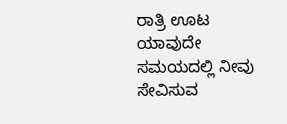ರಾತ್ರಿ ಊಟ ಯಾವುದೇ ಸಮಯದಲ್ಲಿ ನೀವು ಸೇವಿಸುವ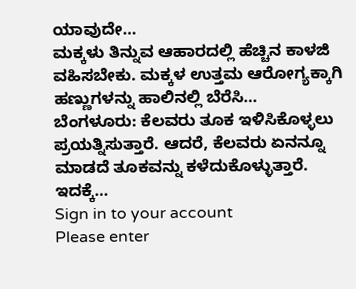ಯಾವುದೇ…
ಮಕ್ಕಳು ತಿನ್ನುವ ಆಹಾರದಲ್ಲಿ ಹೆಚ್ಚಿನ ಕಾಳಜಿ ವಹಿಸಬೇಕು. ಮಕ್ಕಳ ಉತ್ತಮ ಆರೋಗ್ಯಕ್ಕಾಗಿ ಹಣ್ಣುಗಳನ್ನು ಹಾಲಿನಲ್ಲಿ ಬೆರೆಸಿ…
ಬೆಂಗಳೂರು: ಕೆಲವರು ತೂಕ ಇಳಿಸಿಕೊಳ್ಳಲು ಪ್ರಯತ್ನಿಸುತ್ತಾರೆ. ಆದರೆ, ಕೆಲವರು ಏನನ್ನೂ ಮಾಡದೆ ತೂಕವನ್ನು ಕಳೆದುಕೊಳ್ಳುತ್ತಾರೆ. ಇದಕ್ಕೆ…
Sign in to your account
Please enter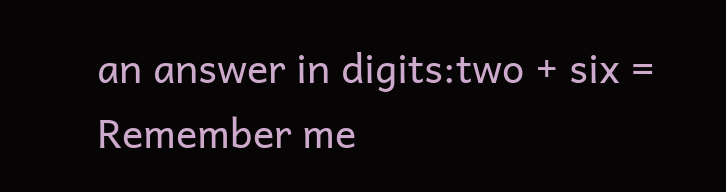an answer in digits:two + six =
Remember me